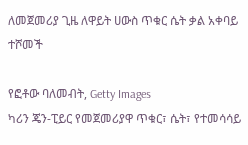ለመጀመሪያ ጊዜ ለዋይት ሀውስ ጥቁር ሴት ቃል አቀባይ ተሾመች

የፎቶው ባለመብት, Getty Images
ካሪን ጄን-ፒይር የመጀመሪያዋ ጥቁር፣ ሴት፣ የተመሳሳይ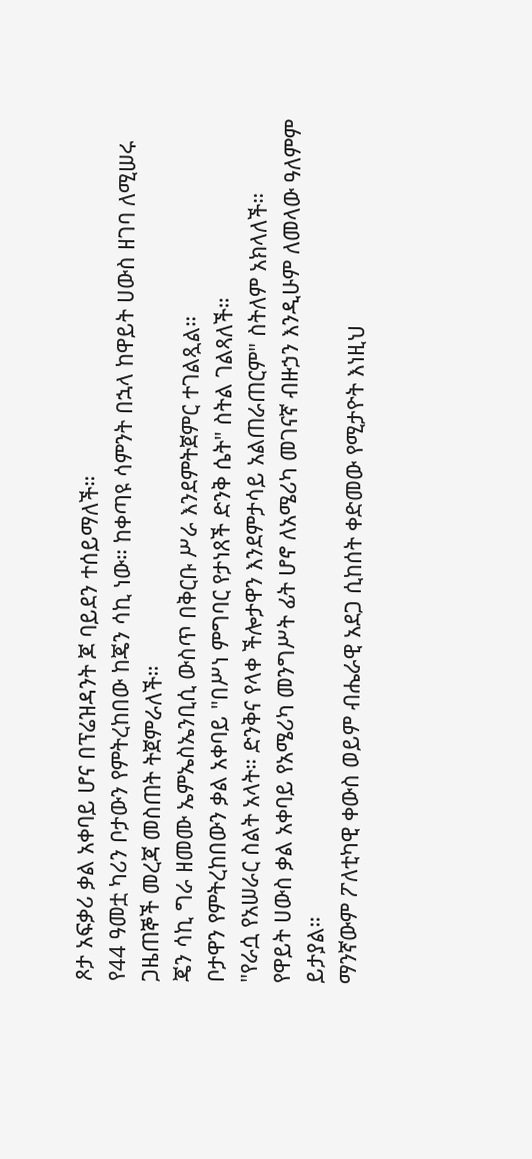ጾታ አፍቃሪ ቃል አቀባይ ሆና በፕሬዝዳንት ጆ ባይደን ተሰይማለች።
የ44 ዓመቷ ካሪን ቦታውን የምትረከበው ከጄን ሳኪ ነው። ከቀጣዩ ሳምንት በኋላ ከዋይት ሀውስ ዘገባ ለሚሠሩ ጋዜጠኞች መረጃ መስጠት ትጀምራለች።
ጄን ሳኪ ግራ ዘመሙ ኤምኤስኤንቢሲ ውስጥ በቅርቡ ሥራ እንደምትጀምር ተገልጿል።
ቦታዋን የምትረከበውን ቃል አቀባይ "በሥነ ምግባር የታነጸች ድንቅ ሴት" ስትል ገልጻለች።
"የራሷ የአሠራር ስልት አላት። ድንቅና የላቀ ችሎታዋን እንደምታሳይ አልጠራጠርም" ስትለም አክላለች።
የዋይት ሀውስ ቃል አቀባይ የአሜሪካ መንግሥት ፊት ሆኖ ለአሜሪካ መገናኛ ብዙኃን እንዲሁም ለመላው ዓለምም ይታያል።
ማንኛውም ፖለቲካዊ ቀውስ ወይም ብሔራዊ አደጋ ሲከሰት ቀድመው የሚታዮት እነዚህ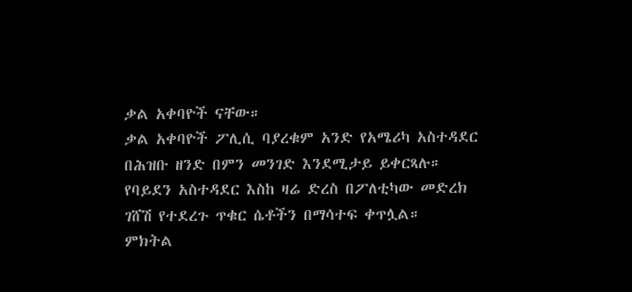ቃል አቀባዮች ናቸው።
ቃል አቀባዮች ፖሊሲ ባያረቁም አንድ የአሜሪካ አስተዳደር በሕዝቡ ዘንድ በምን መንገድ እንደሚታይ ይቀርጻሉ።
የባይደን አስተዳደር እስከ ዛሬ ድረስ በፖለቲካው መድረክ ገሸሽ የተደረጉ ጥቁር ሴቶችን በማሳተፍ ቀጥሏል።
ምክትል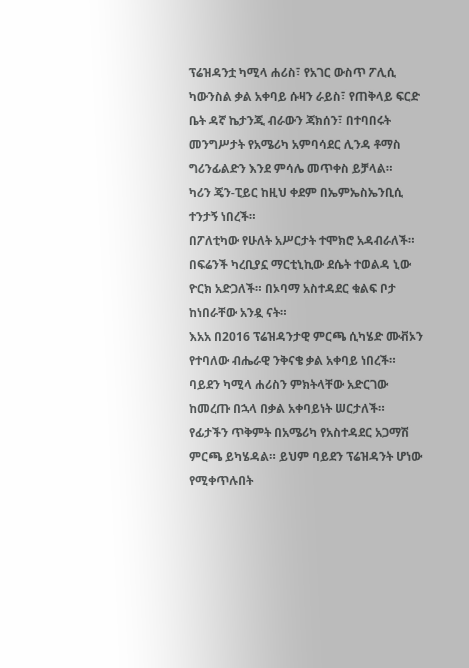ፕሬዝዳንቷ ካሚላ ሐሪስ፣ የአገር ውስጥ ፖሊሲ ካውንስል ቃል አቀባይ ሱዛን ራይስ፣ የጠቅላይ ፍርድ ቤት ዳኛ ኬታንጂ ብራውን ጃክሰን፣ በተባበሩት መንግሥታት የአሜሪካ አምባሳደር ሊንዳ ቶማስ ግሪንፊልድን እንደ ምሳሌ መጥቀስ ይቻላል።
ካሪን ጄን-ፒይር ከዚህ ቀደም በኤምኤስኤንቢሲ ተንታኝ ነበረች።
በፖለቲካው የሁለት አሥርታት ተሞክሮ አዳብራለች።
በፍሬንች ካረቢያኗ ማርቲኒኪው ደሴት ተወልዳ ኒው ዮርክ አድጋለች። በኦባማ አስተዳደር ቁልፍ ቦታ ከነበራቸው አንዷ ናት።
እአአ በ2016 ፕሬዝዳንታዊ ምርጫ ሲካሄድ ሙቭኦን የተባለው ብሔራዊ ንቅናቄ ቃል አቀባይ ነበረች።
ባይደን ካሚላ ሐሪስን ምክትላቸው አድርገው ከመረጡ በኋላ በቃል አቀባይነት ሠርታለች።
የፊታችን ጥቅምት በአሜሪካ የአስተዳደር አጋማሽ ምርጫ ይካሄዳል። ይህም ባይደን ፕሬዝዳንት ሆነው የሚቀጥሉበት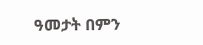ዓመታት በምን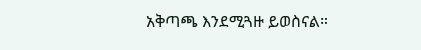አቅጣጫ እንደሚጓዙ ይወስናል።